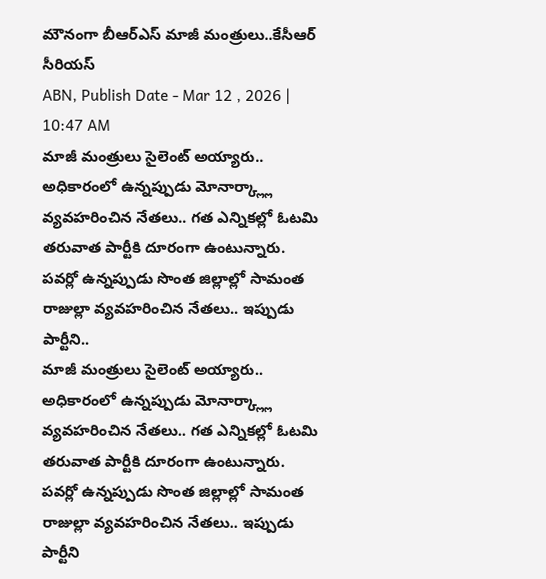మౌనంగా బీఆర్ఎస్ మాజీ మంత్రులు..కేసీఆర్ సీరియస్
ABN, Publish Date - Mar 12 , 2026 | 10:47 AM
మాజీ మంత్రులు సైలెంట్ అయ్యారు.. అధికారంలో ఉన్నప్పుడు మోనార్క్ల్లా వ్యవహరించిన నేతలు.. గత ఎన్నికల్లో ఓటమి తరువాత పార్టీకి దూరంగా ఉంటున్నారు. పవర్లో ఉన్నప్పుడు సొంత జిల్లాల్లో సామంత రాజుల్లా వ్యవహరించిన నేతలు.. ఇప్పుడు పార్టీని..
మాజీ మంత్రులు సైలెంట్ అయ్యారు.. అధికారంలో ఉన్నప్పుడు మోనార్క్ల్లా వ్యవహరించిన నేతలు.. గత ఎన్నికల్లో ఓటమి తరువాత పార్టీకి దూరంగా ఉంటున్నారు. పవర్లో ఉన్నప్పుడు సొంత జిల్లాల్లో సామంత రాజుల్లా వ్యవహరించిన నేతలు.. ఇప్పుడు పార్టీని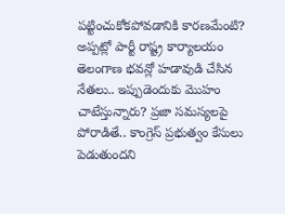పట్టించుకోకపోవడానికి కారణమేంటి? అప్పట్లో పార్టీ రాష్ట్ర కార్యాలయం తెలంగాణ భవన్లో హడావుడి చేసిన నేతలు.. ఇప్పుడెందుకు మొహం చాటేస్తున్నారు? ప్రజా సమస్యలపై పోరాడితే.. కాంగ్రెస్ ప్రభుత్వం కేసులు పెడుతుందని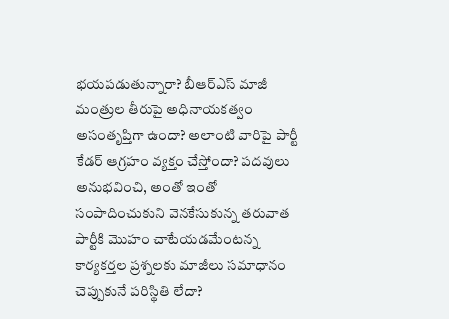భయపడుతున్నారా? బీఆర్ఎస్ మాజీ మంత్రుల తీరుపై అధినాయకత్వం అసంతృప్తిగా ఉందా? అలాంటి వారిపై పార్టీ కేడర్ ఆగ్రహం వ్యక్తం చేస్తోందా? పదవులు అనుభవించి, అంతో ఇంతో సంపాదించుకుని వెనకేసుకున్న తరువాత పార్టీకి మొహం చాటేయడమేంటన్న కార్యకర్తల ప్రశ్నలకు మాజీలు సమాధానం చెప్పుకునే పరిస్థితి లేదా?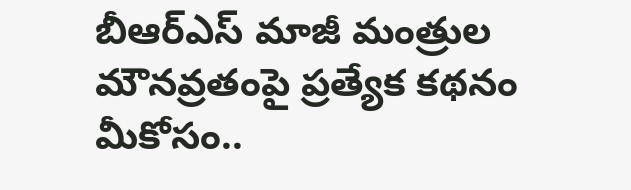బీఆర్ఎస్ మాజీ మంత్రుల మౌనవ్రతంపై ప్రత్యేక కథనం మీకోసం..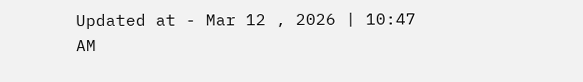Updated at - Mar 12 , 2026 | 10:47 AM